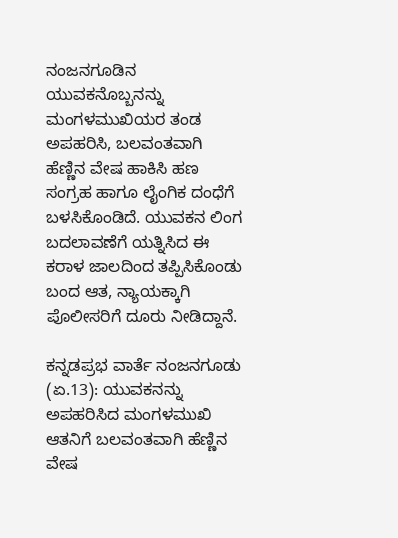ನಂಜನಗೂಡಿನ ಯುವಕನೊಬ್ಬನನ್ನು ಮಂಗಳಮುಖಿಯರ ತಂಡ ಅಪಹರಿಸಿ, ಬಲವಂತವಾಗಿ ಹೆಣ್ಣಿನ ವೇಷ ಹಾಕಿಸಿ ಹಣ ಸಂಗ್ರಹ ಹಾಗೂ ಲೈಂಗಿಕ ದಂಧೆಗೆ ಬಳಸಿಕೊಂಡಿದೆ. ಯುವಕನ ಲಿಂಗ ಬದಲಾವಣೆಗೆ ಯತ್ನಿಸಿದ ಈ ಕರಾಳ ಜಾಲದಿಂದ ತಪ್ಪಿಸಿಕೊಂಡು ಬಂದ ಆತ, ನ್ಯಾಯಕ್ಕಾಗಿ ಪೊಲೀಸರಿಗೆ ದೂರು ನೀಡಿದ್ದಾನೆ.

ಕನ್ನಡಪ್ರಭ ವಾರ್ತೆ ನಂಜನಗೂಡು (ಏ.13): ಯುವಕನನ್ನು ಅಪಹರಿಸಿದ ಮಂಗಳಮುಖಿ ಆತನಿಗೆ ಬಲವಂತವಾಗಿ ಹೆಣ್ಣಿನ ವೇಷ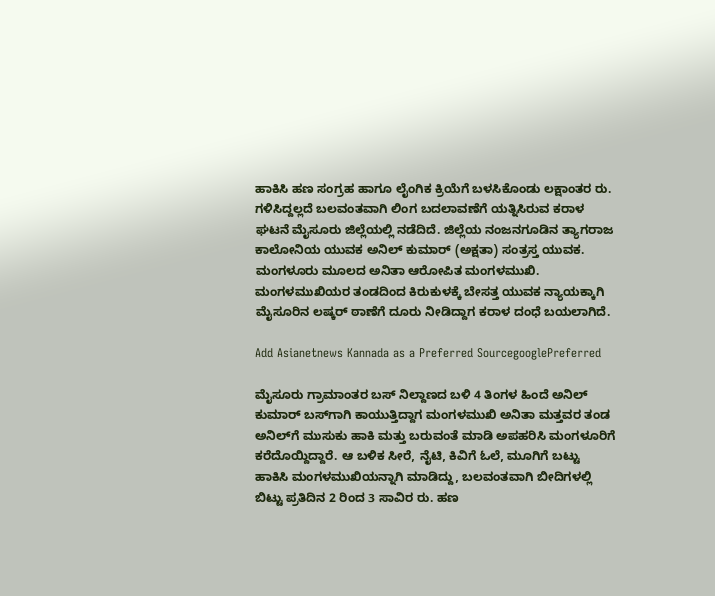ಹಾಕಿಸಿ ಹಣ ಸಂಗ್ರಹ ಹಾಗೂ ಲೈಂಗಿಕ ಕ್ರಿಯೆಗೆ ಬಳಸಿಕೊಂಡು ಲಕ್ಷಾಂತರ ರು. ಗಳಿಸಿದ್ದಲ್ಲದೆ ಬಲವಂತವಾಗಿ ಲಿಂಗ ಬದಲಾವಣೆಗೆ ಯತ್ನಿಸಿರುವ ಕರಾಳ ಘಟನೆ ಮೈಸೂರು ಜಿಲ್ಲೆಯಲ್ಲಿ ನಡೆದಿದೆ. ಜಿಲ್ಲೆಯ ನಂಜನಗೂಡಿನ ತ್ಯಾಗರಾಜ ಕಾಲೋನಿಯ ಯುವಕ ಅನಿಲ್ ಕುಮಾರ್ (ಅಕ್ಷತಾ) ಸಂತ್ರಸ್ತ ಯುವಕ. ಮಂಗಳೂರು ಮೂಲದ ಅನಿತಾ ಆರೋಪಿತ ಮಂಗಳಮುಖಿ. ಮಂಗಳಮುಖಿಯರ ತಂಡದಿಂದ ಕಿರುಕುಳಕ್ಕೆ ಬೇಸತ್ತ ಯುವಕ ನ್ಯಾಯಕ್ಕಾಗಿ ಮೈಸೂರಿನ ಲಷ್ಕರ್ ಠಾಣೆಗೆ ದೂರು ನೀಡಿದ್ದಾಗ ಕರಾಳ ದಂಧೆ ಬಯಲಾಗಿದೆ.

Add Asianetnews Kannada as a Preferred SourcegooglePreferred

ಮೈಸೂರು ಗ್ರಾಮಾಂತರ ಬಸ್ ನಿಲ್ದಾಣದ ಬಳಿ 4 ತಿಂಗಳ ಹಿಂದೆ ಅನಿಲ್ ಕುಮಾರ್ ಬಸ್‌ಗಾಗಿ ಕಾಯುತ್ತಿದ್ದಾಗ ಮಂಗಳಮುಖಿ ಅನಿತಾ ಮತ್ತವರ ತಂಡ ಅನಿಲ್‌ಗೆ ಮುಸುಕು ಹಾಕಿ ಮತ್ತು ಬರುವಂತೆ ಮಾಡಿ ಅಪಹರಿಸಿ ಮಂಗಳೂರಿಗೆ ಕರೆದೊಯ್ದಿದ್ದಾರೆ. ಆ ಬಳಿಕ ಸೀರೆ, ನೈಟಿ, ಕಿವಿಗೆ ಓಲೆ, ಮೂಗಿಗೆ ಬಟ್ಟು ಹಾಕಿಸಿ ಮಂಗಳಮುಖಿಯನ್ನಾಗಿ ಮಾಡಿದ್ದು, ಬಲವಂತವಾಗಿ ಬೀದಿಗಳಲ್ಲಿ ಬಿಟ್ಟು ಪ್ರತಿದಿನ 2 ರಿಂದ 3 ಸಾವಿರ ರು. ಹಣ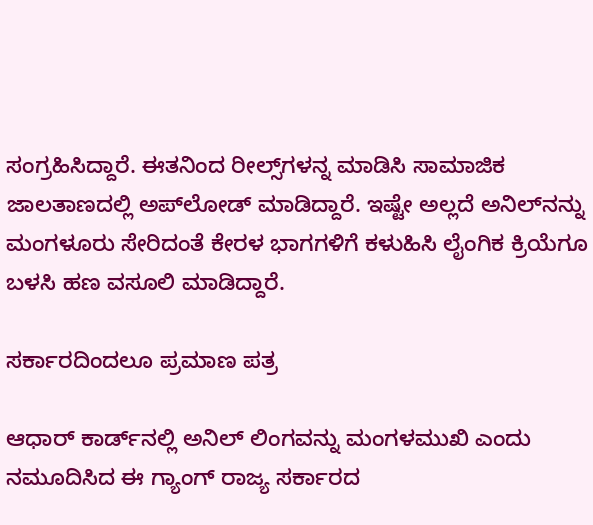ಸಂಗ್ರಹಿಸಿದ್ದಾರೆ. ಈತನಿಂದ ರೀಲ್ಸ್‌ಗಳನ್ನ ಮಾಡಿಸಿ ಸಾಮಾಜಿಕ ಜಾಲತಾಣದಲ್ಲಿ ಅಪ್‌ಲೋಡ್ ಮಾಡಿದ್ದಾರೆ. ಇಷ್ಟೇ ಅಲ್ಲದೆ ಅನಿಲ್‌ನನ್ನು ಮಂಗಳೂರು ಸೇರಿದಂತೆ ಕೇರಳ ಭಾಗಗಳಿಗೆ ಕಳುಹಿಸಿ ಲೈಂಗಿಕ ಕ್ರಿಯೆಗೂ ಬಳಸಿ ಹಣ ವಸೂಲಿ ಮಾಡಿದ್ದಾರೆ.

ಸರ್ಕಾರದಿಂದಲೂ ಪ್ರಮಾಣ ಪತ್ರ

ಆಧಾರ್ ಕಾರ್ಡ್‌ನಲ್ಲಿ ಅನಿಲ್‌ ಲಿಂಗವನ್ನು ಮಂಗಳಮುಖಿ ಎಂದು ನಮೂದಿಸಿದ ಈ ಗ್ಯಾಂಗ್‌ ರಾಜ್ಯ ಸರ್ಕಾರದ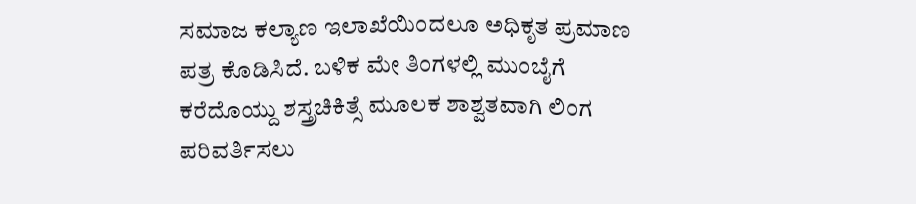ಸಮಾಜ ಕಲ್ಯಾಣ ಇಲಾಖೆಯಿಂದಲೂ ಅಧಿಕೃತ ಪ್ರಮಾಣ ಪತ್ರ ಕೊಡಿಸಿದೆ. ಬಳಿಕ ಮೇ ತಿಂಗಳಲ್ಲಿ ಮುಂಬೈಗೆ ಕರೆದೊಯ್ದು ಶಸ್ತ್ರಚಿಕಿತ್ಸೆ ಮೂಲಕ ಶಾಶ್ವತವಾಗಿ ಲಿಂಗ ಪರಿವರ್ತಿಸಲು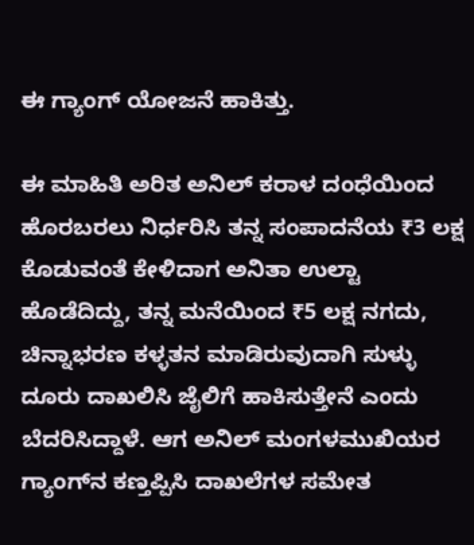ಈ ಗ್ಯಾಂಗ್‌ ಯೋಜನೆ ಹಾಕಿತ್ತು.

ಈ ಮಾಹಿತಿ ಅರಿತ ಅನಿಲ್ ಕರಾಳ ದಂಧೆಯಿಂದ ಹೊರಬರಲು ನಿರ್ಧರಿಸಿ ತನ್ನ ಸಂಪಾದನೆಯ ₹3 ಲಕ್ಷ ಕೊಡುವಂತೆ ಕೇಳಿದಾಗ ಅನಿತಾ ಉಲ್ಟಾ ಹೊಡೆದಿದ್ದು, ತನ್ನ ಮನೆಯಿಂದ ₹5 ಲಕ್ಷ ನಗದು, ಚಿನ್ನಾಭರಣ ಕಳ್ಳತನ ಮಾಡಿರುವುದಾಗಿ ಸುಳ್ಳು ದೂರು ದಾಖಲಿಸಿ ಜೈಲಿಗೆ ಹಾಕಿಸುತ್ತೇನೆ ಎಂದು ಬೆದರಿಸಿದ್ದಾಳೆ. ಆಗ ಅನಿಲ್ ಮಂಗಳಮುಖಿಯರ ಗ್ಯಾಂಗ್‌ನ ಕಣ್ತಪ್ಪಿಸಿ ದಾಖಲೆಗಳ ಸಮೇತ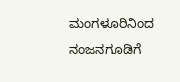ಮಂಗಳೂರಿನಿಂದ ನಂಜನಗೂಡಿಗೆ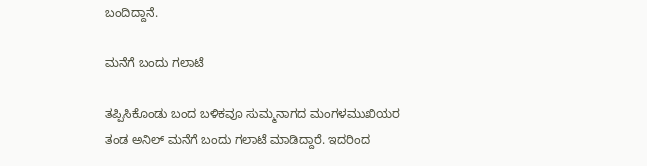ಬಂದಿದ್ದಾನೆ.

ಮನೆಗೆ ಬಂದು ಗಲಾಟೆ

ತಪ್ಪಿಸಿಕೊಂಡು ಬಂದ ಬಳಿಕವೂ ಸುಮ್ಮನಾಗದ ಮಂಗಳಮುಖಿಯರ ತಂಡ ಅನಿಲ್ ಮನೆಗೆ ಬಂದು ಗಲಾಟೆ ಮಾಡಿದ್ದಾರೆ. ಇದರಿಂದ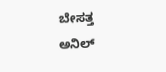ಬೇಸತ್ತ ಅನಿಲ್‌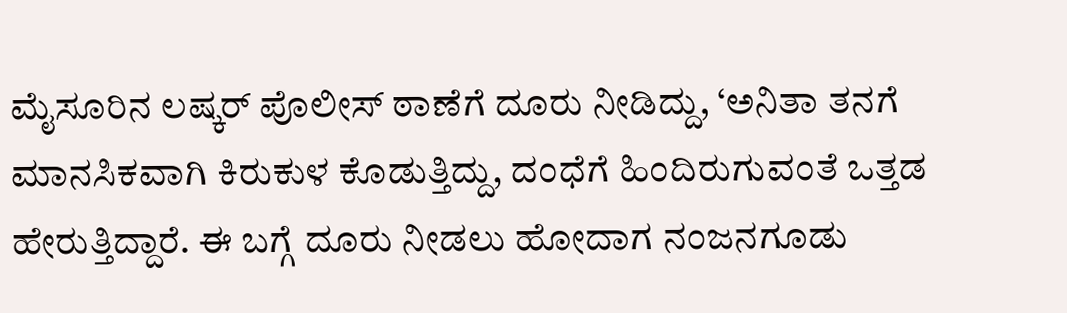ಮೈಸೂರಿನ ಲಷ್ಕರ್ ಪೊಲೀಸ್ ಠಾಣೆಗೆ ದೂರು ನೀಡಿದ್ದು, ‘ಅನಿತಾ ತನಗೆ ಮಾನಸಿಕವಾಗಿ ಕಿರುಕುಳ ಕೊಡುತ್ತಿದ್ದು, ದಂಧೆಗೆ ಹಿಂದಿರುಗುವಂತೆ ಒತ್ತಡ ಹೇರುತ್ತಿದ್ದಾರೆ. ಈ ಬಗ್ಗೆ ದೂರು ನೀಡಲು ಹೋದಾಗ ನಂಜನಗೂಡು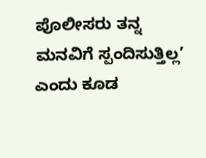ಪೊಲೀಸರು ತನ್ನ ಮನವಿಗೆ ಸ್ಪಂದಿಸುತ್ತಿಲ್ಲ’ ಎಂದು ಕೂಡ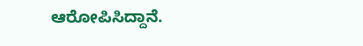ಆರೋಪಿಸಿದ್ದಾನೆ.